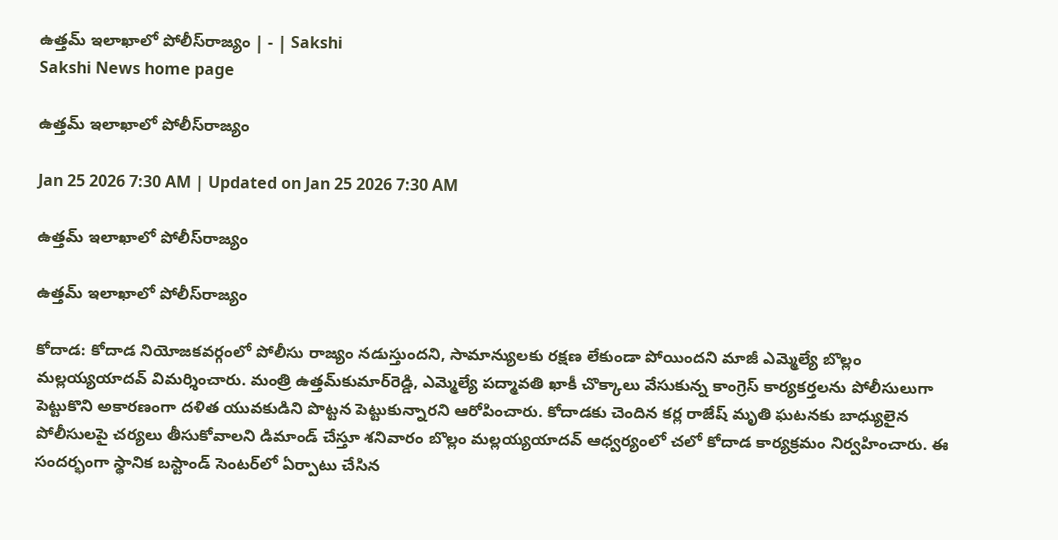ఉత్తమ్‌ ఇలాఖాలో పోలీస్‌రాజ్యం | - | Sakshi
Sakshi News home page

ఉత్తమ్‌ ఇలాఖాలో పోలీస్‌రాజ్యం

Jan 25 2026 7:30 AM | Updated on Jan 25 2026 7:30 AM

ఉత్తమ్‌ ఇలాఖాలో పోలీస్‌రాజ్యం

ఉత్తమ్‌ ఇలాఖాలో పోలీస్‌రాజ్యం

కోదాడ: కోదాడ నియోజకవర్గంలో పోలీసు రాజ్యం నడుస్తుందని, సామాన్యులకు రక్షణ లేకుండా పోయిందని మాజీ ఎమ్మెల్యే బొల్లం మల్లయ్యయాదవ్‌ విమర్శించారు. మంత్రి ఉత్తమ్‌కుమార్‌రెడ్డి, ఎమ్మెల్యే పద్మావతి ఖాకీ చొక్కాలు వేసుకున్న కాంగ్రెస్‌ కార్యకర్తలను పోలీసులుగా పెట్టుకొని అకారణంగా దళిత యువకుడిని పొట్టన పెట్టుకున్నారని ఆరోపించారు. కోదాడకు చెందిన కర్ల రాజేష్‌ మృతి ఘటనకు బాధ్యులైన పోలీసులపై చర్యలు తీసుకోవాలని డిమాండ్‌ చేస్తూ శనివారం బొల్లం మల్లయ్యయాదవ్‌ ఆధ్వర్యంలో చలో కోదాడ కార్యక్రమం నిర్వహించారు. ఈ సందర్భంగా స్థానిక బస్టాండ్‌ సెంటర్‌లో ఏర్పాటు చేసిన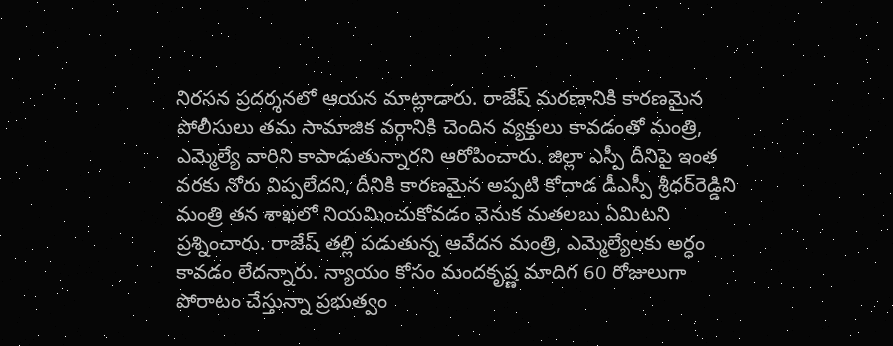నిరసన ప్రదర్శనలో ఆయన మాట్లాడారు. రాజేష్‌ మరణానికి కారణమైన పోలీసులు తమ సామాజిక వర్గానికి చెందిన వ్యక్తులు కావడంతో మంత్రి, ఎమ్మెల్యే వారిని కాపాడుతున్నారని ఆరోపించారు. జిల్లా ఎస్పీ దీనిపై ఇంత వరకు నోరు విప్పలేదని, దీనికి కారణమైన అప్పటి కోదాడ డీఎస్పీ శ్రీధర్‌రెడ్డిని మంత్రి తన శాఖలో నియమించుకోవడం వెనుక మతలబు ఏమిటని ప్రశ్నించారు. రాజేష్‌ తల్లి పడుతున్న ఆవేదన మంత్రి, ఎమ్మెల్యేలకు అర్ధం కావడం లేదన్నారు. న్యాయం కోసం మందకృష్ణ మాదిగ 60 రోజులుగా పోరాటం చేస్తున్నా ప్రభుత్వం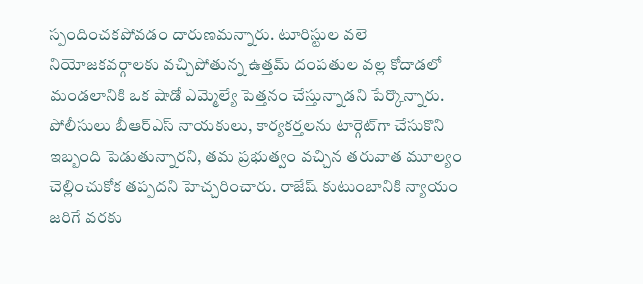స్పందించకపోవడం దారుణమన్నారు. టూరిస్టుల వలె నియోజకవర్గాలకు వచ్చిపోతున్న ఉత్తమ్‌ దంపతుల వల్ల కోదాడలో మండలానికి ఒక షాడో ఎమ్మెల్యే పెత్తనం చేస్తున్నాడని పేర్కొన్నారు. పోలీసులు బీఆర్‌ఎస్‌ నాయకులు, కార్యకర్తలను టార్గెట్‌గా చేసుకొని ఇబ్బంది పెడుతున్నారని, తమ ప్రభుత్వం వచ్చిన తరువాత మూల్యం చెల్లించుకోక తప్పదని హెచ్చరించారు. రాజేష్‌ కుటుంబానికి న్యాయం జరిగే వరకు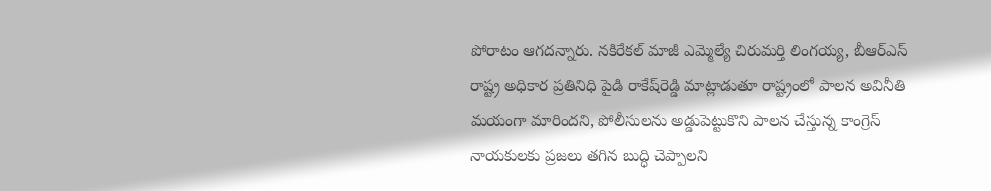పోరాటం ఆగదన్నారు. నకిరేకల్‌ మాజీ ఎమ్మెల్యే చిరుమర్తి లింగయ్య, బీఆర్‌ఎస్‌ రాష్ట్ర అధికార ప్రతినిధి పైడి రాకేష్‌రెడ్డి మాట్లాడుతూ రాష్ట్రంలో పాలన అవినీతి మయంగా మారిందని, పోలీసులను అడ్డుపెట్టుకొని పాలన చేస్తున్న కాంగ్రెస్‌ నాయకులకు ప్రజలు తగిన బుద్ధి చెప్పాలని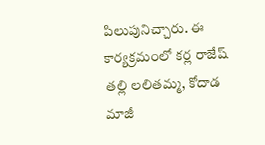పిలుపునిచ్చారు. ఈ కార్యక్రమంలో కర్ల రాజేష్‌ తల్లి లలితమ్మ, కోదాడ మాజీ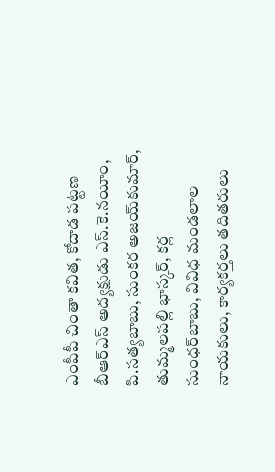ఎంపీపీ చింతా కవిత, కోదాడ పట్టణ బీఆర్‌ఎస్‌ అద్యక్షుడు ఎస్‌.కె.నయీం, పి.సత్యబాబు, సుంకర అజయ్‌కుమార్‌, తుమ్మలపల్లి భాస్కర్‌, కర్ల సుంధర్‌బాబు, వివిధ మండలాల నాయకులు, కార్యకర్తలు తదితరులు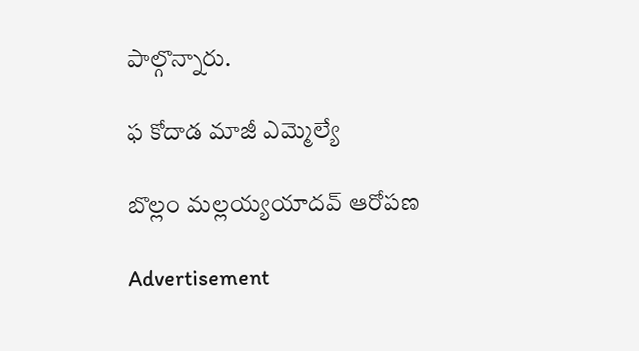పాల్గొన్నారు.

ఫ కోదాడ మాజీ ఎమ్మెల్యే

బొల్లం మల్లయ్యయాదవ్‌ ఆరోపణ

Advertisement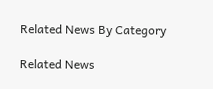Related News By Category

Related News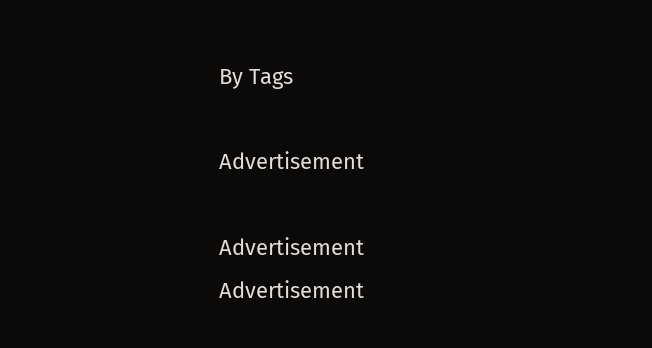By Tags

Advertisement

Advertisement
Advertisement